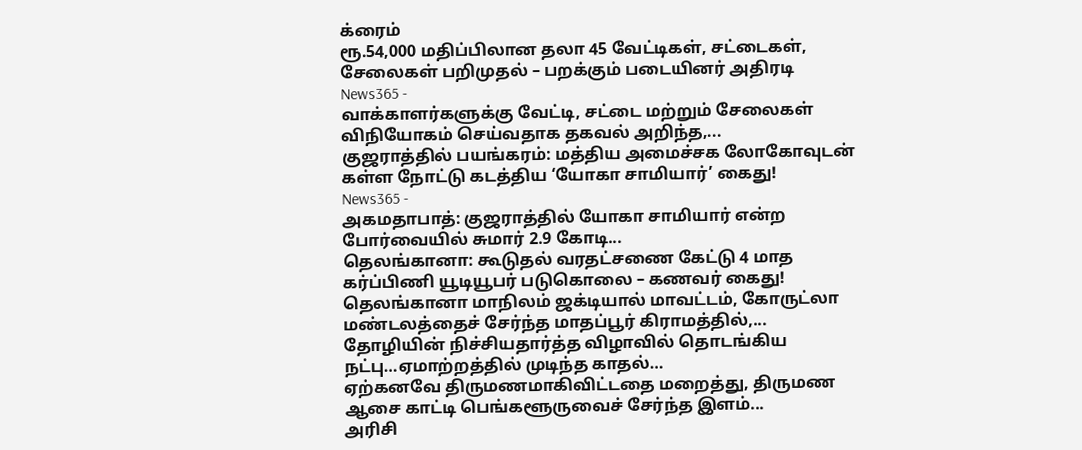க்ரைம்
ரூ.54,000 மதிப்பிலான தலா 45 வேட்டிகள், சட்டைகள், சேலைகள் பறிமுதல் – பறக்கும் படையினர் அதிரடி
News365 -
வாக்காளர்களுக்கு வேட்டி, சட்டை மற்றும் சேலைகள் விநியோகம் செய்வதாக தகவல் அறிந்த,...
குஜராத்தில் பயங்கரம்: மத்திய அமைச்சக லோகோவுடன் கள்ள நோட்டு கடத்திய ‘யோகா சாமியார்’ கைது!
News365 -
அகமதாபாத்: குஜராத்தில் யோகா சாமியார் என்ற போர்வையில் சுமார் 2.9 கோடி...
தெலங்கானா: கூடுதல் வரதட்சணை கேட்டு 4 மாத கர்ப்பிணி யூடியூபர் படுகொலை – கணவர் கைது!
தெலங்கானா மாநிலம் ஜக்டியால் மாவட்டம், கோருட்லா மண்டலத்தைச் சேர்ந்த மாதப்பூர் கிராமத்தில்,...
தோழியின் நிச்சியதார்த்த விழாவில் தொடங்கிய நட்பு…ஏமாற்றத்தில் முடிந்த காதல்…
ஏற்கனவே திருமணமாகிவிட்டதை மறைத்து, திருமண ஆசை காட்டி பெங்களூருவைச் சேர்ந்த இளம்...
அரிசி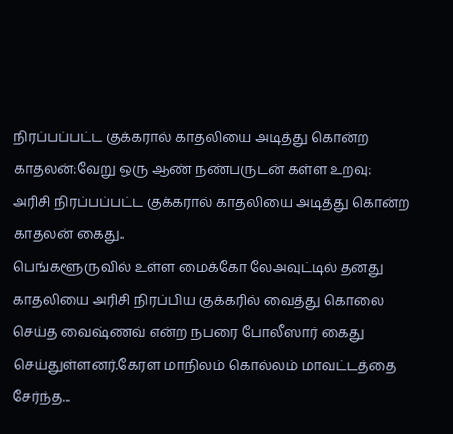நிரப்பப்பட்ட குக்கரால் காதலியை அடித்து கொன்ற காதலன்:வேறு ஒரு ஆண் நண்பருடன் கள்ள உறவு:
அரிசி நிரப்பப்பட்ட குக்கரால் காதலியை அடித்து கொன்ற காதலன் கைது..
பெங்களூருவில் உள்ள மைக்கோ லேஅவுட்டில் தனது காதலியை அரிசி நிரப்பிய குக்கரில் வைத்து கொலை செய்த வைஷ்ணவ் என்ற நபரை போலீஸார் கைது செய்துள்ளனர்.கேரள மாநிலம் கொல்லம் மாவட்டத்தை சேர்ந்த...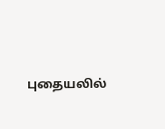புதையலில்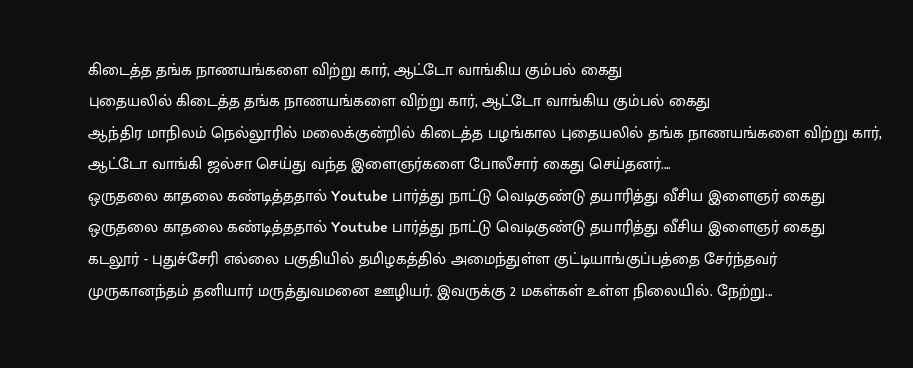கிடைத்த தங்க நாணயங்களை விற்று கார், ஆட்டோ வாங்கிய கும்பல் கைது
புதையலில் கிடைத்த தங்க நாணயங்களை விற்று கார், ஆட்டோ வாங்கிய கும்பல் கைது
ஆந்திர மாநிலம் நெல்லூரில் மலைக்குன்றில் கிடைத்த பழங்கால புதையலில் தங்க நாணயங்களை விற்று கார், ஆட்டோ வாங்கி ஜல்சா செய்து வந்த இளைஞர்களை போலீசார் கைது செய்தனர்....
ஒருதலை காதலை கண்டித்ததால் Youtube பார்த்து நாட்டு வெடிகுண்டு தயாரித்து வீசிய இளைஞர் கைது
ஒருதலை காதலை கண்டித்ததால் Youtube பார்த்து நாட்டு வெடிகுண்டு தயாரித்து வீசிய இளைஞர் கைது
கடலூர் - புதுச்சேரி எல்லை பகுதியில் தமிழகத்தில் அமைந்துள்ள குட்டியாங்குப்பத்தை சேர்ந்தவர் முருகானந்தம் தனியார் மருத்துவமனை ஊழியர். இவருக்கு 2 மகள்கள் உள்ள நிலையில். நேற்று...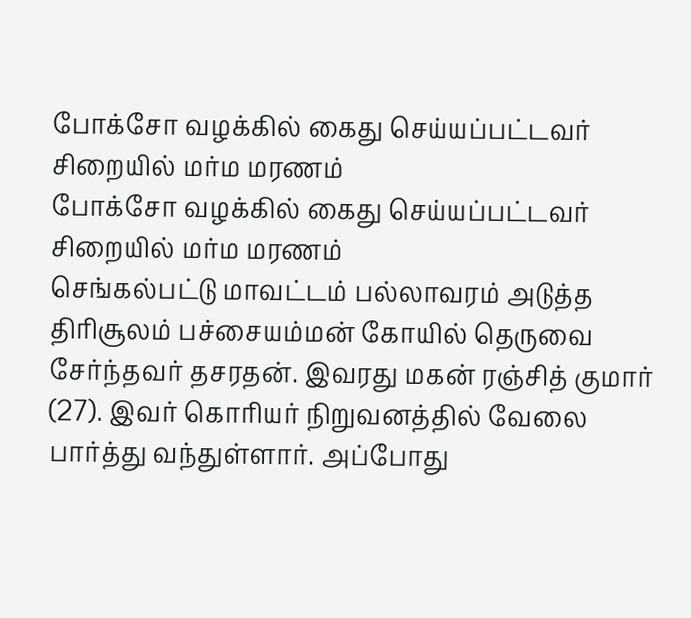போக்சோ வழக்கில் கைது செய்யப்பட்டவர் சிறையில் மர்ம மரணம்
போக்சோ வழக்கில் கைது செய்யப்பட்டவர் சிறையில் மர்ம மரணம்
செங்கல்பட்டு மாவட்டம் பல்லாவரம் அடுத்த திரிசூலம் பச்சையம்மன் கோயில் தெருவை சேர்ந்தவர் தசரதன். இவரது மகன் ரஞ்சித் குமார் (27). இவர் கொரியர் நிறுவனத்தில் வேலை பார்த்து வந்துள்ளார். அப்போது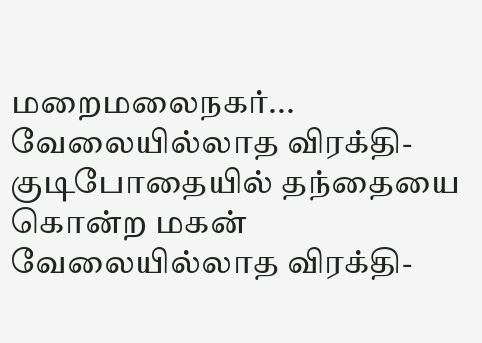மறைமலைநகர்...
வேலையில்லாத விரக்தி- குடிபோதையில் தந்தையை கொன்ற மகன்
வேலையில்லாத விரக்தி-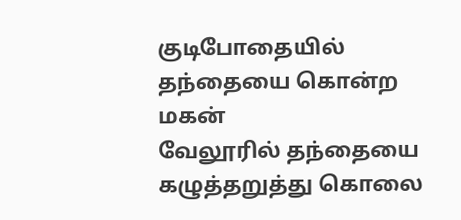குடிபோதையில் தந்தையை கொன்ற மகன்
வேலூரில் தந்தையை கழுத்தறுத்து கொலை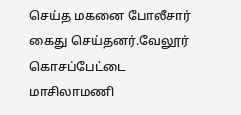செய்த மகனை போலீசார் கைது செய்தனர்.வேலூர் கொசப்பேட்டை மாசிலாமணி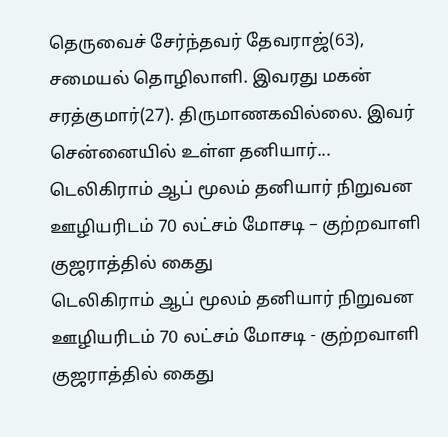தெருவைச் சேர்ந்தவர் தேவராஜ்(63), சமையல் தொழிலாளி. இவரது மகன் சரத்குமார்(27). திருமாணகவில்லை. இவர் சென்னையில் உள்ள தனியார்...
டெலிகிராம் ஆப் மூலம் தனியார் நிறுவன ஊழியரிடம் 70 லட்சம் மோசடி – குற்றவாளி குஜராத்தில் கைது
டெலிகிராம் ஆப் மூலம் தனியார் நிறுவன ஊழியரிடம் 70 லட்சம் மோசடி - குற்றவாளி குஜராத்தில் கைது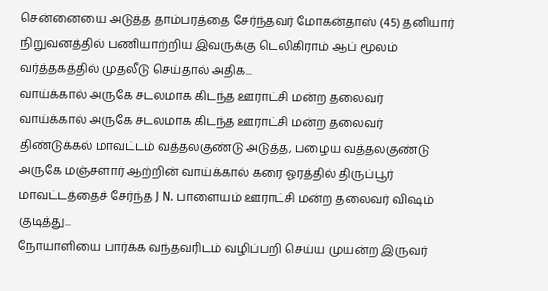சென்னையை அடுத்த தாம்பரத்தை சேர்ந்தவர் மோகன்தாஸ் (45) தனியார் நிறுவனத்தில் பணியாற்றிய இவருக்கு டெலிகிராம் ஆப் மூலம் வர்த்தகத்தில் முதலீடு செய்தால் அதிக...
வாய்க்கால் அருகே சடலமாக கிடந்த ஊராட்சி மன்ற தலைவர்
வாய்க்கால் அருகே சடலமாக கிடந்த ஊராட்சி மன்ற தலைவர்
திண்டுக்கல் மாவட்டம் வத்தலகுண்டு அடுத்த, பழைய வத்தலகுண்டு அருகே மஞ்சளார் ஆற்றின் வாய்க்கால் கரை ஓரத்தில் திருப்பூர் மாவட்டத்தைச் சேர்ந்த J N. பாளையம் ஊராட்சி மன்ற தலைவர் விஷம் குடித்து...
நோயாளியை பார்க்க வந்தவரிடம் வழிப்பறி செய்ய முயன்ற இருவர்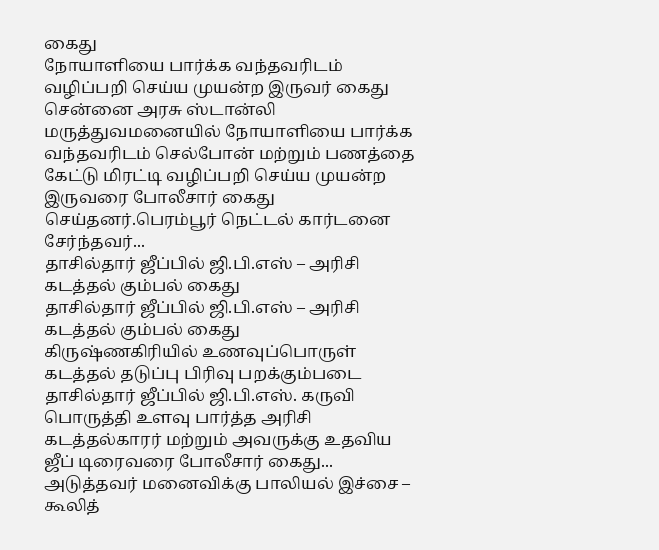கைது
நோயாளியை பார்க்க வந்தவரிடம் வழிப்பறி செய்ய முயன்ற இருவர் கைது
சென்னை அரசு ஸ்டான்லி மருத்துவமனையில் நோயாளியை பார்க்க வந்தவரிடம் செல்போன் மற்றும் பணத்தை கேட்டு மிரட்டி வழிப்பறி செய்ய முயன்ற இருவரை போலீசார் கைது செய்தனர்.பெரம்பூர் நெட்டல் கார்டனை சேர்ந்தவர்...
தாசில்தார் ஜீப்பில் ஜி.பி.எஸ் – அரிசி கடத்தல் கும்பல் கைது
தாசில்தார் ஜீப்பில் ஜி.பி.எஸ் – அரிசி கடத்தல் கும்பல் கைது
கிருஷ்ணகிரியில் உணவுப்பொருள் கடத்தல் தடுப்பு பிரிவு பறக்கும்படை தாசில்தார் ஜீப்பில் ஜி.பி.எஸ். கருவி பொருத்தி உளவு பார்த்த அரிசி கடத்தல்காரர் மற்றும் அவருக்கு உதவிய ஜீப் டிரைவரை போலீசார் கைது...
அடுத்தவர் மனைவிக்கு பாலியல் இச்சை – கூலித்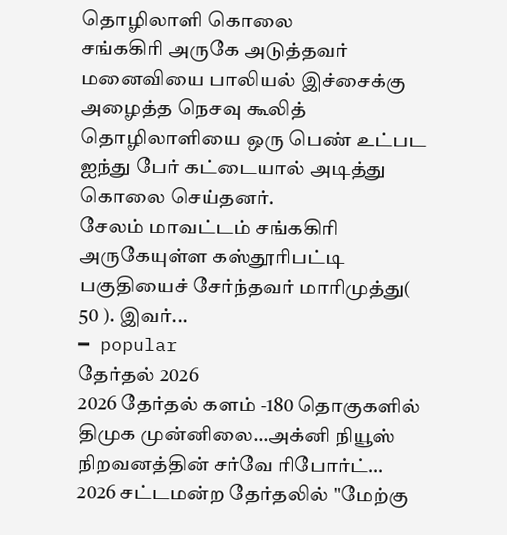தொழிலாளி கொலை
சங்ககிரி அருகே அடுத்தவர் மனைவியை பாலியல் இச்சைக்கு அழைத்த நெசவு கூலித் தொழிலாளியை ஒரு பெண் உட்பட ஐந்து பேர் கட்டையால் அடித்து கொலை செய்தனர்.
சேலம் மாவட்டம் சங்ககிரி அருகேயுள்ள கஸ்தூரிபட்டி பகுதியைச் சேர்ந்தவர் மாரிமுத்து( 50 ). இவர்...
━ popular
தேர்தல் 2026
2026 தேர்தல் களம் -180 தொகுகளில் திமுக முன்னிலை…அக்னி நியூஸ் நிறவனத்தின் சர்வே ரிபோர்ட்…
2026 சட்டமன்ற தேர்தலில் "மேற்கு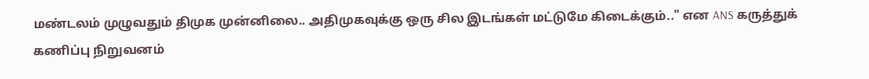மண்டலம் முழுவதும் திமுக முன்னிலை.. அதிமுகவுக்கு ஒரு சில இடங்கள் மட்டுமே கிடைக்கும்.." என ANS கருத்துக் கணிப்பு நிறுவனம்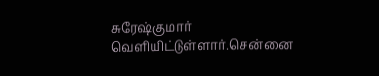சுரேஷ்குமார் வெளியிட்டுள்ளார்.சென்னை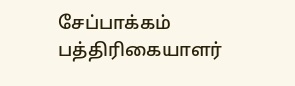சேப்பாக்கம் பத்திரிகையாளர்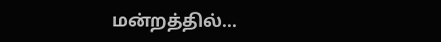மன்றத்தில்...